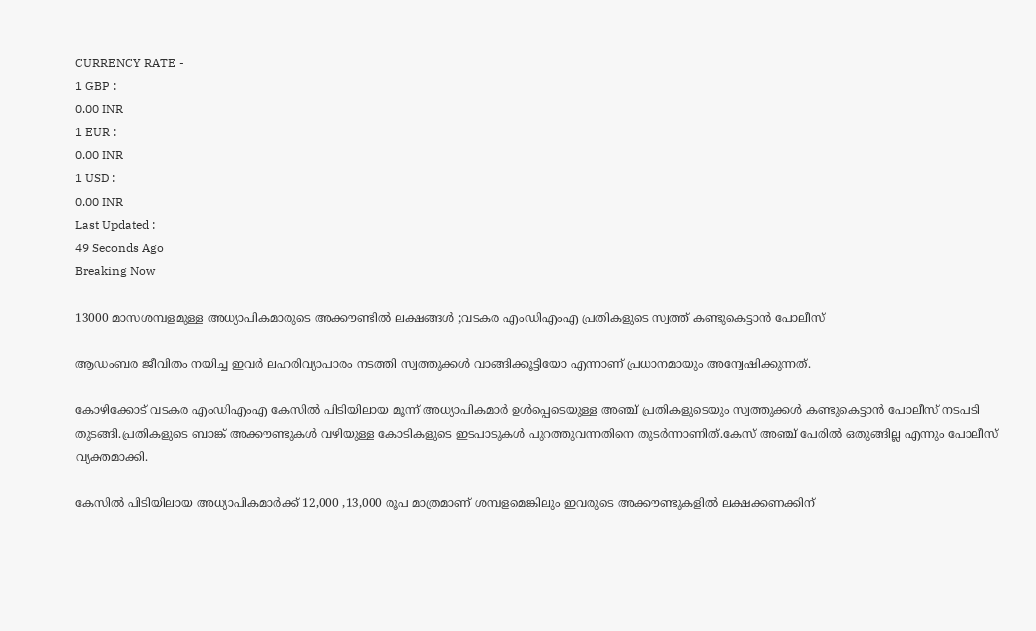CURRENCY RATE -
1 GBP :
0.00 INR
1 EUR :
0.00 INR
1 USD :
0.00 INR
Last Updated :
49 Seconds Ago
Breaking Now

13000 മാസശമ്പളമുള്ള അധ്യാപികമാരുടെ അക്കൗണ്ടില്‍ ലക്ഷങ്ങള്‍ ;വടകര എംഡിഎംഎ പ്രതികളുടെ സ്വത്ത് കണ്ടുകെട്ടാന്‍ പോലീസ്

ആഡംബര ജീവിതം നയിച്ച ഇവര്‍ ലഹരിവ്യാപാരം നടത്തി സ്വത്തുക്കള്‍ വാങ്ങിക്കൂട്ടിയോ എന്നാണ് പ്രധാനമായും അന്വേഷിക്കുന്നത്.

കോഴിക്കോട് വടകര എംഡിഎംഎ കേസില്‍ പിടിയിലായ മൂന്ന് അധ്യാപികമാര്‍ ഉള്‍പ്പെടെയുള്ള അഞ്ച് പ്രതികളുടെയും സ്വത്തുക്കള്‍ കണ്ടുകെട്ടാന്‍ പോലീസ് നടപടി തുടങ്ങി.പ്രതികളുടെ ബാങ്ക് അക്കൗണ്ടുകള്‍ വഴിയുള്ള കോടികളുടെ ഇടപാടുകള്‍ പുറത്തുവന്നതിനെ തുടര്‍ന്നാണിത്.കേസ് അഞ്ച് പേരില്‍ ഒതുങ്ങില്ല എന്നും പോലീസ് വ്യക്തമാക്കി.

കേസില്‍ പിടിയിലായ അധ്യാപികമാര്‍ക്ക് 12,000 ,13,000 രൂപ മാത്രമാണ് ശമ്പളമെങ്കിലും ഇവരുടെ അക്കൗണ്ടുകളില്‍ ലക്ഷക്കണക്കിന്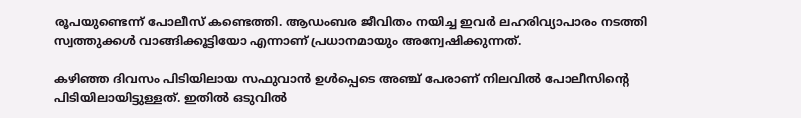രൂപയുണ്ടെന്ന് പോലീസ് കണ്ടെത്തി. ആഡംബര ജീവിതം നയിച്ച ഇവര്‍ ലഹരിവ്യാപാരം നടത്തി സ്വത്തുക്കള്‍ വാങ്ങിക്കൂട്ടിയോ എന്നാണ് പ്രധാനമായും അന്വേഷിക്കുന്നത്.

കഴിഞ്ഞ ദിവസം പിടിയിലായ സഫുവാന്‍ ഉള്‍പ്പെടെ അഞ്ച് പേരാണ് നിലവില്‍ പോലീസിന്റെ പിടിയിലായിട്ടുള്ളത്. ഇതില്‍ ഒടുവില്‍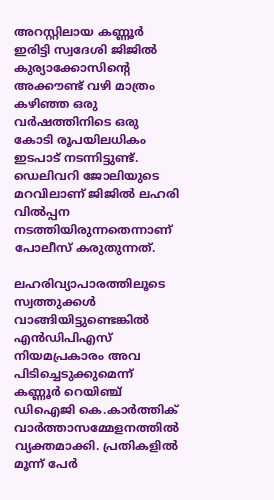അറസ്റ്റിലായ കണ്ണൂര്‍ ഇരിട്ടി സ്വദേശി ജിജില്‍ കുര്യാക്കോസിന്റെ അക്കൗണ്ട് വഴി മാത്രം കഴിഞ്ഞ ഒരു വര്‍ഷത്തിനിടെ ഒരു കോടി രൂപയിലധികം ഇടപാട് നടന്നിട്ടുണ്ട്. ഡെലിവറി ജോലിയുടെ മറവിലാണ് ജിജില്‍ ലഹരി വില്‍പ്പന നടത്തിയിരുന്നതെന്നാണ് പോലീസ് കരുതുന്നത്.

ലഹരിവ്യാപാരത്തിലൂടെ സ്വത്തുക്കള്‍ വാങ്ങിയിട്ടുണ്ടെങ്കില്‍ എന്‍ഡിപിഎസ് നിയമപ്രകാരം അവ പിടിച്ചെടുക്കുമെന്ന് കണ്ണൂര്‍ റെയിഞ്ച് ഡിഐജി കെ.കാര്‍ത്തിക് വാര്‍ത്താസമ്മേളനത്തില്‍ വ്യക്തമാക്കി. പ്രതികളില്‍ മൂന്ന് പേര്‍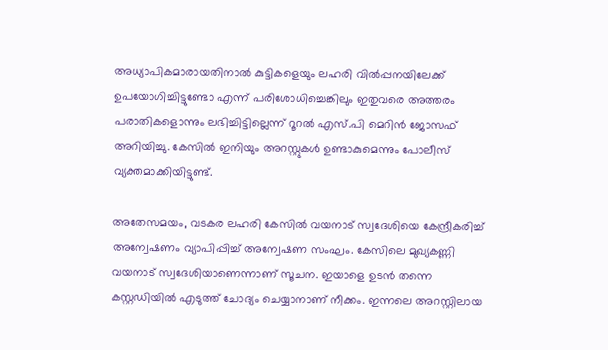അധ്യാപികമാരായതിനാല്‍ കുട്ടികളെയും ലഹരി വില്‍പ്പനയിലേക്ക് ഉപയോഗിച്ചിട്ടുണ്ടോ എന്ന് പരിശോധിച്ചെങ്കിലും ഇതുവരെ അത്തരം പരാതികളൊന്നും ലഭിച്ചിട്ടില്ലെന്ന് റൂറല്‍ എസ്.പി മെറിന്‍ ജോസഫ് അറിയിച്ചു. കേസില്‍ ഇനിയും അറസ്റ്റുകള്‍ ഉണ്ടാകുമെന്നും പോലീസ് വ്യക്തമാക്കിയിട്ടുണ്ട്.

അതേസമയം, വടകര ലഹരി കേസില്‍ വയനാട് സ്വദേശിയെ കേന്ദ്രീകരിച്ച് അന്വേഷണം വ്യാപിപ്പിച്ച് അന്വേഷണ സംഘം. കേസിലെ മുഖ്യകണ്ണി വയനാട് സ്വദേശിയാണെന്നാണ് സൂചന. ഇയാളെ ഉടന്‍ തന്നെ കസ്റ്റഡിയില്‍ എടുത്ത് ചോദ്യം ചെയ്യാനാണ് നീക്കം. ഇന്നലെ അറസ്റ്റിലായ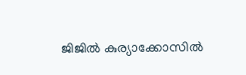ജിജില്‍ കുര്യാക്കോസില്‍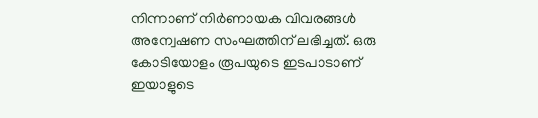നിന്നാണ് നിര്‍ണായക വിവരങ്ങള്‍ അന്വേഷണ സംഘത്തിന് ലഭിച്ചത്. ഒരു കോടിയോളം രൂപയുടെ ഇടപാടാണ് ഇയാളുടെ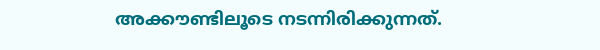അക്കൗണ്ടിലൂടെ നടന്നിരിക്കുന്നത്.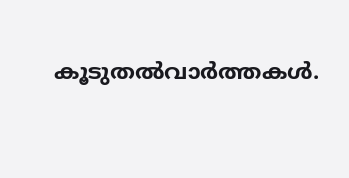കൂടുതല്‍വാര്‍ത്തകള്‍.